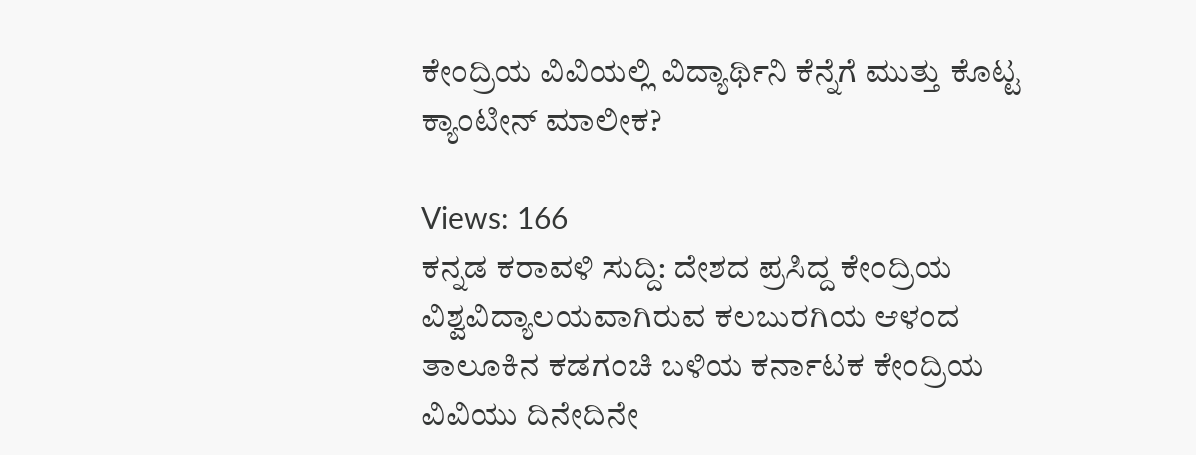ಕೇಂದ್ರಿಯ ವಿವಿಯಲ್ಲಿ ವಿದ್ಯಾರ್ಥಿನಿ ಕೆನ್ನೆಗೆ ಮುತ್ತು ಕೊಟ್ಟ ಕ್ಯಾಂಟೀನ್ ಮಾಲೀಕ?

Views: 166
ಕನ್ನಡ ಕರಾವಳಿ ಸುದ್ದಿ: ದೇಶದ ಪ್ರಸಿದ್ದ ಕೇಂದ್ರಿಯ ವಿಶ್ವವಿದ್ಯಾಲಯವಾಗಿರುವ ಕಲಬುರಗಿಯ ಆಳಂದ ತಾಲೂಕಿನ ಕಡಗಂಚಿ ಬಳಿಯ ಕರ್ನಾಟಕ ಕೇಂದ್ರಿಯ ವಿವಿಯು ದಿನೇದಿನೇ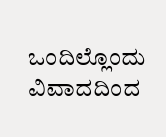ಒಂದಿಲ್ಲೊಂದು ವಿವಾದದಿಂದ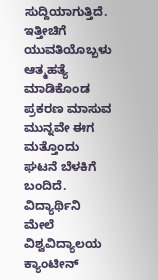ಸುದ್ದಿಯಾಗುತ್ತಿದೆ. ಇತ್ತೀಚಿಗೆ ಯುವತಿಯೊಬ್ಬಳು ಆತ್ಮಹತ್ಯೆ ಮಾಡಿಕೊಂಡ ಪ್ರಕರಣ ಮಾಸುವ ಮುನ್ನವೇ ಈಗ ಮತ್ತೊಂದು ಘಟನೆ ಬೆಳಕಿಗೆ ಬಂದಿದೆ.
ವಿದ್ಯಾರ್ಥಿನಿ ಮೇಲೆ ವಿಶ್ವವಿದ್ಯಾಲಯ ಕ್ಯಾಂಟೀನ್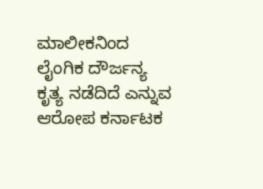ಮಾಲೀಕನಿಂದ ಲೈಂಗಿಕ ದೌರ್ಜನ್ಯ ಕೃತ್ಯ ನಡೆದಿದೆ ಎನ್ನುವ ಆರೋಪ ಕರ್ನಾಟಕ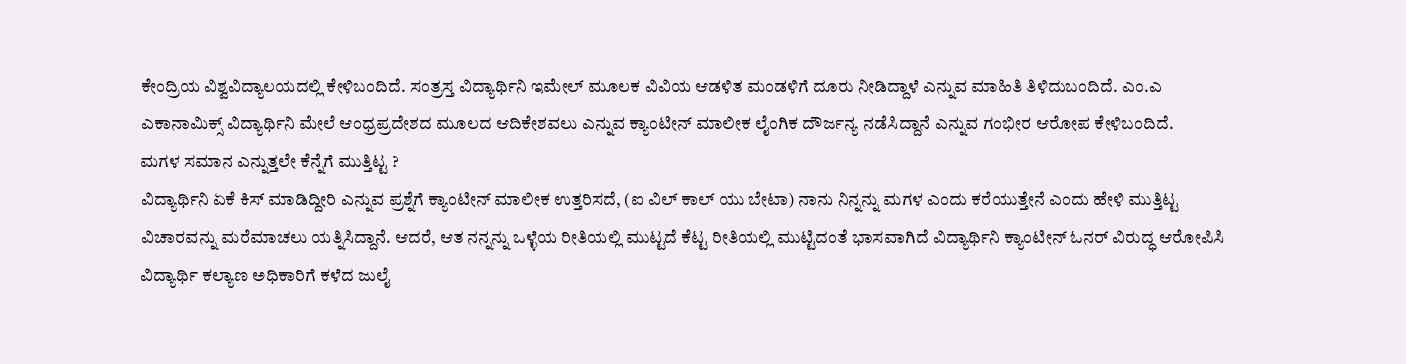ಕೇಂದ್ರಿಯ ವಿಶ್ವವಿದ್ಯಾಲಯದಲ್ಲಿ ಕೇಳಿಬಂದಿದೆ. ಸಂತ್ರಸ್ತ ವಿದ್ಯಾರ್ಥಿನಿ ಇಮೇಲ್ ಮೂಲಕ ವಿವಿಯ ಆಡಳಿತ ಮಂಡಳಿಗೆ ದೂರು ನೀಡಿದ್ದಾಳೆ ಎನ್ನುವ ಮಾಹಿತಿ ತಿಳಿದುಬಂದಿದೆ. ಎಂ.ಎ ಎಕಾನಾಮಿಕ್ಸ್ ವಿದ್ಯಾರ್ಥಿನಿ ಮೇಲೆ ಆಂಧ್ರಪ್ರದೇಶದ ಮೂಲದ ಆದಿಕೇಶವಲು ಎನ್ನುವ ಕ್ಯಾಂಟೀನ್ ಮಾಲೀಕ ಲೈಂಗಿಕ ದೌರ್ಜನ್ಯ ನಡೆಸಿದ್ದಾನೆ ಎನ್ನುವ ಗಂಭೀರ ಆರೋಪ ಕೇಳಿಬಂದಿದೆ.
ಮಗಳ ಸಮಾನ ಎನ್ನುತ್ತಲೇ ಕೆನ್ನೆಗೆ ಮುತ್ತಿಟ್ಟ ?
ವಿದ್ಯಾರ್ಥಿನಿ ಏಕೆ ಕಿಸ್ ಮಾಡಿದ್ದೀರಿ ಎನ್ನುವ ಪ್ರಶ್ನೆಗೆ ಕ್ಯಾಂಟೀನ್ ಮಾಲೀಕ ಉತ್ತರಿಸದೆ, (ಐ ವಿಲ್ ಕಾಲ್ ಯು ಬೇಟಾ) ನಾನು ನಿನ್ನನ್ನು ಮಗಳ ಎಂದು ಕರೆಯುತ್ತೇನೆ ಎಂದು ಹೇಳಿ ಮುತ್ತಿಟ್ಟ ವಿಚಾರವನ್ನು ಮರೆಮಾಚಲು ಯತ್ನಿಸಿದ್ದಾನೆ. ಆದರೆ, ಆತ ನನ್ನನ್ನು ಒಳ್ಳೆಯ ರೀತಿಯಲ್ಲಿ ಮುಟ್ಟದೆ ಕೆಟ್ಟ ರೀತಿಯಲ್ಲಿ ಮುಟ್ಟಿದಂತೆ ಭಾಸವಾಗಿದೆ ವಿದ್ಯಾರ್ಥಿನಿ ಕ್ಯಾಂಟೀನ್ ಓನರ್ ವಿರುದ್ಧ ಆರೋಪಿಸಿ ವಿದ್ಯಾರ್ಥಿ ಕಲ್ಯಾಣ ಅಧಿಕಾರಿಗೆ ಕಳೆದ ಜುಲೈ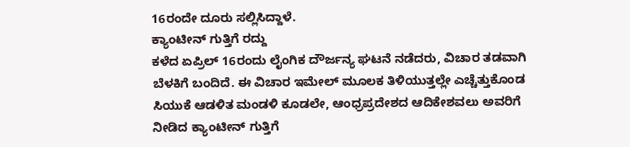16ರಂದೇ ದೂರು ಸಲ್ಲಿಸಿದ್ದಾಳೆ.
ಕ್ಯಾಂಟೀನ್ ಗುತ್ತಿಗೆ ರದ್ದು
ಕಳೆದ ಏಪ್ರಿಲ್ 16ರಂದು ಲೈಂಗಿಕ ದೌರ್ಜನ್ಯ ಘಟನೆ ನಡೆದರು, ವಿಚಾರ ತಡವಾಗಿ ಬೆಳಕಿಗೆ ಬಂದಿದೆ. ಈ ವಿಚಾರ ಇಮೇಲ್ ಮೂಲಕ ತಿಳಿಯುತ್ತಲ್ಲೇ ಎಚ್ಚೆತ್ತುಕೊಂಡ ಸಿಯುಕೆ ಆಡಳಿತ ಮಂಡಳಿ ಕೂಡಲೇ, ಆಂಧ್ರಪ್ರದೇಶದ ಆದಿಕೇಶವಲು ಅವರಿಗೆ ನೀಡಿದ ಕ್ಯಾಂಟೀನ್ ಗುತ್ತಿಗೆ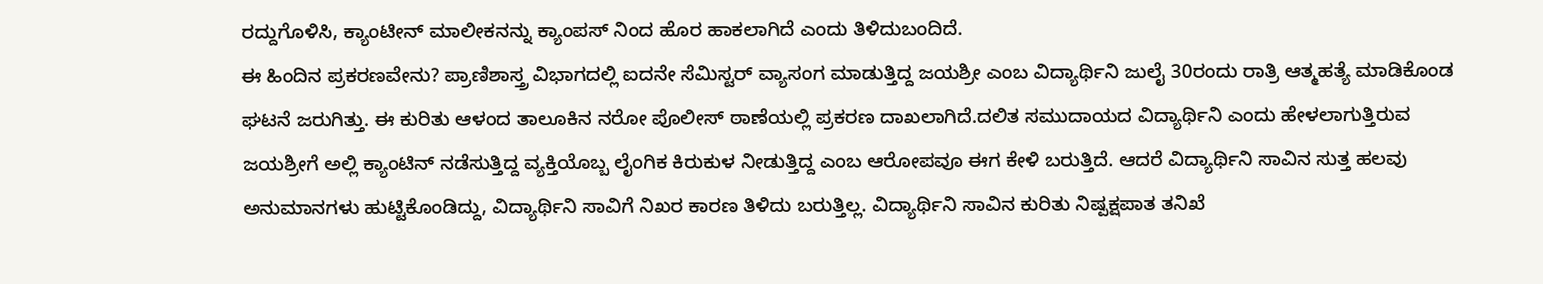ರದ್ದುಗೊಳಿಸಿ, ಕ್ಯಾಂಟೀನ್ ಮಾಲೀಕನನ್ನು ಕ್ಯಾಂಪಸ್ ನಿಂದ ಹೊರ ಹಾಕಲಾಗಿದೆ ಎಂದು ತಿಳಿದುಬಂದಿದೆ.
ಈ ಹಿಂದಿನ ಪ್ರಕರಣವೇನು? ಪ್ರಾಣಿಶಾಸ್ತ್ರ ವಿಭಾಗದಲ್ಲಿ ಐದನೇ ಸೆಮಿಸ್ಟರ್ ವ್ಯಾಸಂಗ ಮಾಡುತ್ತಿದ್ದ ಜಯಶ್ರೀ ಎಂಬ ವಿದ್ಯಾರ್ಥಿನಿ ಜುಲೈ 30ರಂದು ರಾತ್ರಿ ಆತ್ಮಹತ್ಯೆ ಮಾಡಿಕೊಂಡ ಘಟನೆ ಜರುಗಿತ್ತು. ಈ ಕುರಿತು ಆಳಂದ ತಾಲೂಕಿನ ನರೋ ಪೊಲೀಸ್ ಠಾಣೆಯಲ್ಲಿ ಪ್ರಕರಣ ದಾಖಲಾಗಿದೆ.ದಲಿತ ಸಮುದಾಯದ ವಿದ್ಯಾರ್ಥಿನಿ ಎಂದು ಹೇಳಲಾಗುತ್ತಿರುವ ಜಯಶ್ರೀಗೆ ಅಲ್ಲಿ ಕ್ಯಾಂಟಿನ್ ನಡೆಸುತ್ತಿದ್ದ ವ್ಯಕ್ತಿಯೊಬ್ಬ ಲೈಂಗಿಕ ಕಿರುಕುಳ ನೀಡುತ್ತಿದ್ದ ಎಂಬ ಆರೋಪವೂ ಈಗ ಕೇಳಿ ಬರುತ್ತಿದೆ. ಆದರೆ ವಿದ್ಯಾರ್ಥಿನಿ ಸಾವಿನ ಸುತ್ತ ಹಲವು ಅನುಮಾನಗಳು ಹುಟ್ಟಿಕೊಂಡಿದ್ದು, ವಿದ್ಯಾರ್ಥಿನಿ ಸಾವಿಗೆ ನಿಖರ ಕಾರಣ ತಿಳಿದು ಬರುತ್ತಿಲ್ಲ. ವಿದ್ಯಾರ್ಥಿನಿ ಸಾವಿನ ಕುರಿತು ನಿಷ್ಪಕ್ಷಪಾತ ತನಿಖೆ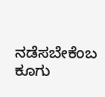ನಡೆಸಬೇಕೆಂಬ ಕೂಗು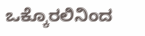ಒಕ್ಕೊರಲಿನಿಂದ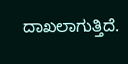ದಾಖಲಾಗುತ್ತಿದೆ.